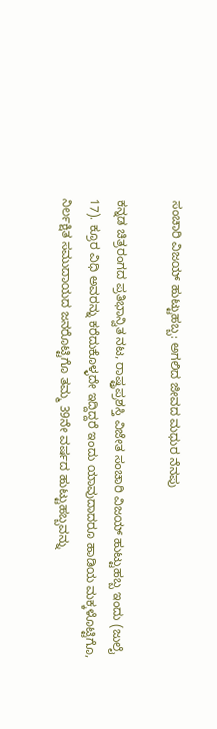ಸಂಚಾರಿ ವಿಜಯ್ ಹುಟ್ಟುಹಬ್ಬ: ಅಗಲಿದ ಜೀವದ ಮಧುರ ನೆನಪು

ಕನ್ನಡ ಚಿತ್ರರಂಗದ ಪ್ರತಿಭಾನ್ವಿತ ನಟ, ರಾಷ್ಟ್ರಪ್ರಶಸ್ತಿ ವಿಜೇತ ಸಂಚಾರಿ ವಿಜಯ್ ಹುಟ್ಟುಹಬ್ಬ ಇಂದು (ಜುಲೈ 17). ಕ್ರೂರ ವಿಧಿ ಅವರನ್ನು ಕರೆದುಕೊಳ್ಳದೇ ಇದ್ದಿದ್ದರೆ ಇಂದು ಯಾವುದಾದರೂ ಹಾಡಿಯ ಮಕ್ಕಳೊಟ್ಟಿಗೊ, ನಿರ್ಲಕ್ಷಿತ ಸಮುದಾಯದ ಜನರೊಟ್ಟಿಗೊ ತಮ್ಮ 39ನೇ ವರ್ಷದ ಹುಟ್ಟುಹಬ್ಬವನ್ನು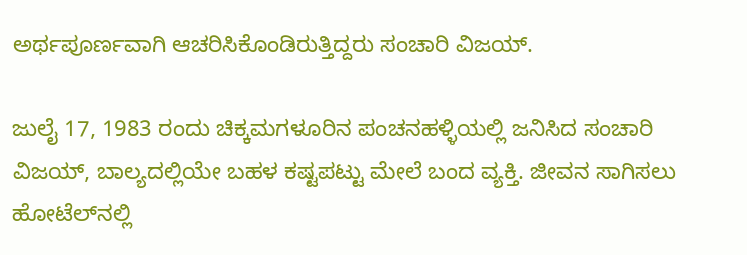ಅರ್ಥಪೂರ್ಣವಾಗಿ ಆಚರಿಸಿಕೊಂಡಿರುತ್ತಿದ್ದರು ಸಂಚಾರಿ ವಿಜಯ್.

ಜುಲೈ 17, 1983 ರಂದು ಚಿಕ್ಕಮಗಳೂರಿನ ಪಂಚನಹಳ್ಳಿಯಲ್ಲಿ ಜನಿಸಿದ ಸಂಚಾರಿ ವಿಜಯ್, ಬಾಲ್ಯದಲ್ಲಿಯೇ ಬಹಳ ಕಷ್ಟಪಟ್ಟು ಮೇಲೆ ಬಂದ ವ್ಯಕ್ತಿ. ಜೀವನ ಸಾಗಿಸಲು ಹೋಟೆಲ್‌ನಲ್ಲಿ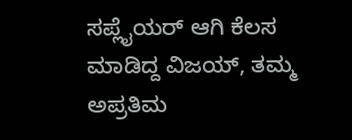ಸಪ್ಲೈಯರ್ ಆಗಿ ಕೆಲಸ ಮಾಡಿದ್ದ ವಿಜಯ್, ತಮ್ಮ ಅಪ್ರತಿಮ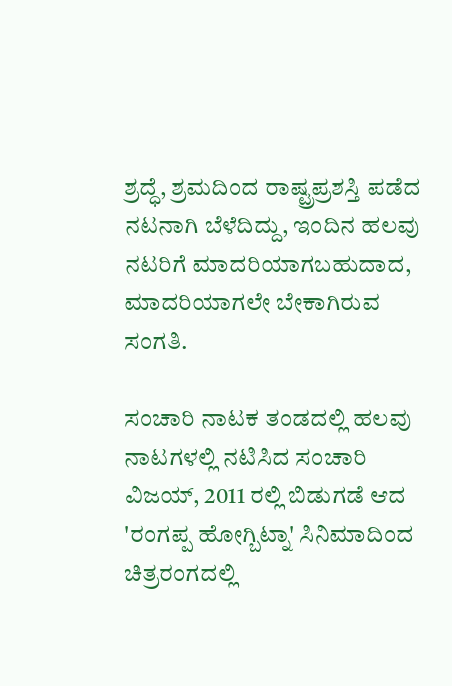ಶ್ರದ್ಧೆ, ಶ್ರಮದಿಂದ ರಾಷ್ಟ್ರಪ್ರಶಸ್ತಿ ಪಡೆದ ನಟನಾಗಿ ಬೆಳೆದಿದ್ದು, ಇಂದಿನ ಹಲವು ನಟರಿಗೆ ಮಾದರಿಯಾಗಬಹುದಾದ, ಮಾದರಿಯಾಗಲೇ ಬೇಕಾಗಿರುವ ಸಂಗತಿ.

ಸಂಚಾರಿ ನಾಟಕ ತಂಡದಲ್ಲಿ ಹಲವು ನಾಟಗಳಲ್ಲಿ ನಟಿಸಿದ ಸಂಚಾರಿ ವಿಜಯ್, 2011 ರಲ್ಲಿ ಬಿಡುಗಡೆ ಆದ 'ರಂಗಪ್ಪ ಹೋಗ್ಬಿಟ್ನಾ' ಸಿನಿಮಾದಿಂದ ಚಿತ್ರರಂಗದಲ್ಲಿ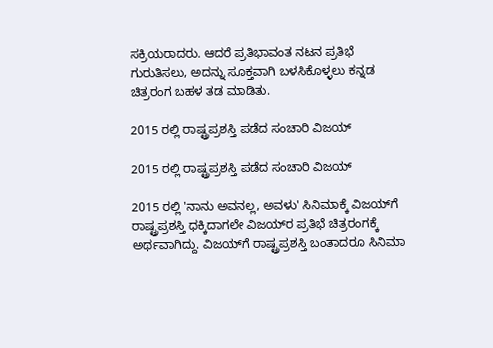ಸಕ್ರಿಯರಾದರು. ಆದರೆ ಪ್ರತಿಭಾವಂತ ನಟನ ಪ್ರತಿಭೆ ಗುರುತಿಸಲು, ಅದನ್ನು ಸೂಕ್ತವಾಗಿ ಬಳಸಿಕೊಳ್ಳಲು ಕನ್ನಡ ಚಿತ್ರರಂಗ ಬಹಳ ತಡ ಮಾಡಿತು.

2015 ರಲ್ಲಿ ರಾಷ್ಟ್ರಪ್ರಶಸ್ತಿ ಪಡೆದ ಸಂಚಾರಿ ವಿಜಯ್

2015 ರಲ್ಲಿ ರಾಷ್ಟ್ರಪ್ರಶಸ್ತಿ ಪಡೆದ ಸಂಚಾರಿ ವಿಜಯ್

2015 ರಲ್ಲಿ 'ನಾನು ಅವನಲ್ಲ, ಅವಳು' ಸಿನಿಮಾಕ್ಕೆ ವಿಜಯ್‌ಗೆ ರಾಷ್ಟ್ರಪ್ರಶಸ್ತಿ ಧಕ್ಕಿದಾಗಲೇ ವಿಜಯ್‌ರ ಪ್ರತಿಭೆ ಚಿತ್ರರಂಗಕ್ಕೆ ಅರ್ಥವಾಗಿದ್ದು. ವಿಜಯ್‌ಗೆ ರಾಷ್ಟ್ರಪ್ರಶಸ್ತಿ ಬಂತಾದರೂ ಸಿನಿಮಾ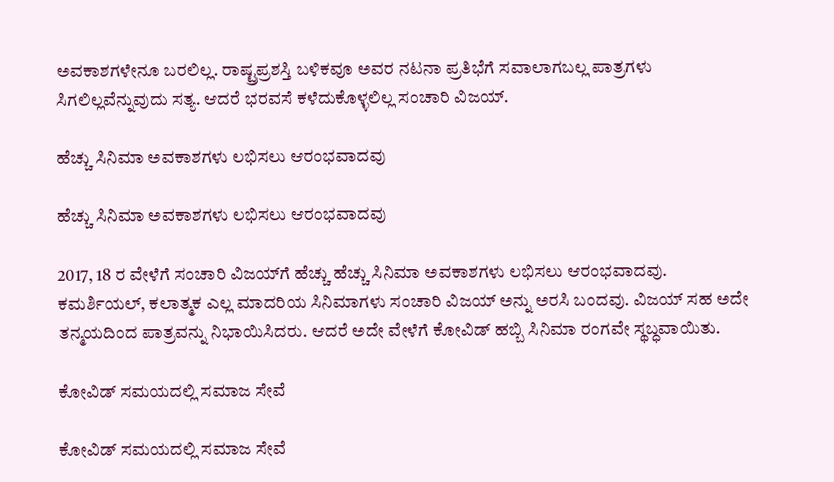ಅವಕಾಶಗಳೇನೂ ಬರಲಿಲ್ಲ. ರಾಷ್ಟ್ರಪ್ರಶಸ್ತಿ ಬಳಿಕವೂ ಅವರ ನಟನಾ ಪ್ರತಿಭೆಗೆ ಸವಾಲಾಗಬಲ್ಲ ಪಾತ್ರಗಳು ಸಿಗಲಿಲ್ಲವೆನ್ನುವುದು ಸತ್ಯ. ಆದರೆ ಭರವಸೆ ಕಳೆದುಕೊಳ್ಳಲಿಲ್ಲ ಸಂಚಾರಿ ವಿಜಯ್.

ಹೆಚ್ಚು ಸಿನಿಮಾ ಅವಕಾಶಗಳು ಲಭಿಸಲು ಆರಂಭವಾದವು

ಹೆಚ್ಚು ಸಿನಿಮಾ ಅವಕಾಶಗಳು ಲಭಿಸಲು ಆರಂಭವಾದವು

2017, 18 ರ ವೇಳೆಗೆ ಸಂಚಾರಿ ವಿಜಯ್‌ಗೆ ಹೆಚ್ಚು ಹೆಚ್ಚು ಸಿನಿಮಾ ಅವಕಾಶಗಳು ಲಭಿಸಲು ಆರಂಭವಾದವು. ಕಮರ್ಶಿಯಲ್, ಕಲಾತ್ಮಕ ಎಲ್ಲ ಮಾದರಿಯ ಸಿನಿಮಾಗಳು ಸಂಚಾರಿ ವಿಜಯ್‌ ಅನ್ನು ಅರಸಿ ಬಂದವು. ವಿಜಯ್ ಸಹ ಅದೇ ತನ್ಮಯದಿಂದ ಪಾತ್ರವನ್ನು ನಿಭಾಯಿಸಿದರು. ಆದರೆ ಅದೇ ವೇಳೆಗೆ ಕೋವಿಡ್ ಹಬ್ಬಿ ಸಿನಿಮಾ ರಂಗವೇ ಸ್ಥಬ್ಧವಾಯಿತು.

ಕೋವಿಡ್ ಸಮಯದಲ್ಲಿ ಸಮಾಜ ಸೇವೆ

ಕೋವಿಡ್ ಸಮಯದಲ್ಲಿ ಸಮಾಜ ಸೇವೆ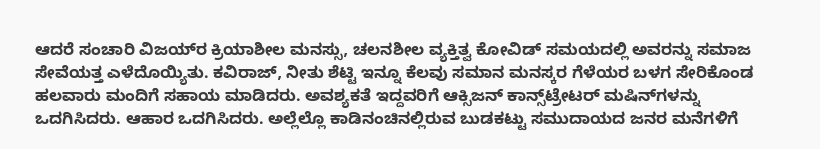ಆದರೆ ಸಂಚಾರಿ ವಿಜಯ್‌ರ ಕ್ರಿಯಾಶೀಲ ಮನಸ್ಸು, ಚಲನಶೀಲ ವ್ಯಕ್ತಿತ್ವ ಕೋವಿಡ್ ಸಮಯದಲ್ಲಿ ಅವರನ್ನು ಸಮಾಜ ಸೇವೆಯತ್ತ ಎಳೆದೊಯ್ಯಿತು. ಕವಿರಾಜ್, ನೀತು ಶೆಟ್ಟಿ ಇನ್ನೂ ಕೆಲವು ಸಮಾನ ಮನಸ್ಕರ ಗೆಳೆಯರ ಬಳಗ ಸೇರಿಕೊಂಡ ಹಲವಾರು ಮಂದಿಗೆ ಸಹಾಯ ಮಾಡಿದರು. ಅವಶ್ಯಕತೆ ಇದ್ದವರಿಗೆ ಆಕ್ಸಿಜನ್ ಕಾನ್ಸ್‌ಟ್ರೇಟರ್‌ ಮಷಿನ್‌ಗಳನ್ನು ಒದಗಿಸಿದರು. ಆಹಾರ ಒದಗಿಸಿದರು. ಅಲ್ಲೆಲ್ಲೊ ಕಾಡಿನಂಚಿನಲ್ಲಿರುವ ಬುಡಕಟ್ಟು ಸಮುದಾಯದ ಜನರ ಮನೆಗಳಿಗೆ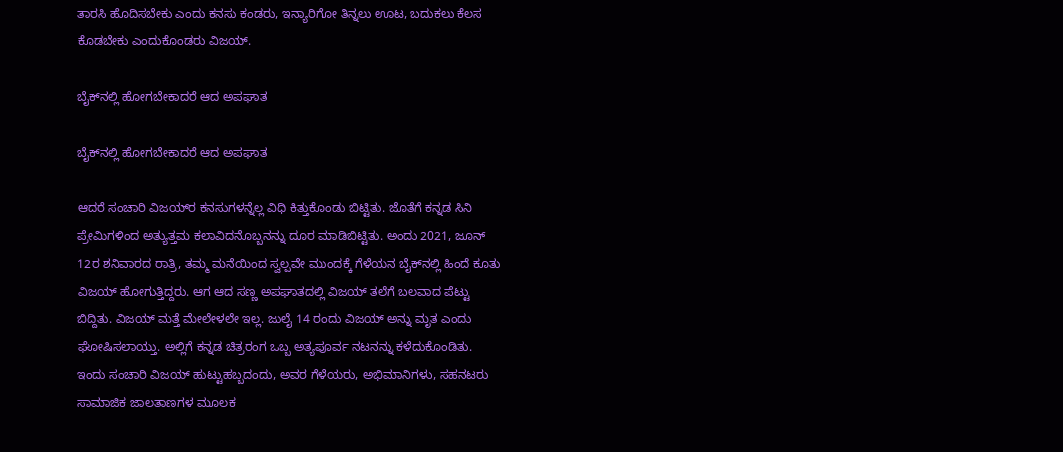ತಾರಸಿ ಹೊದಿಸಬೇಕು ಎಂದು ಕನಸು ಕಂಡರು, ಇನ್ಯಾರಿಗೋ ತಿನ್ನಲು ಊಟ, ಬದುಕಲು ಕೆಲಸ ಕೊಡಬೇಕು ಎಂದುಕೊಂಡರು ವಿಜಯ್.

ಬೈಕ್‌ನಲ್ಲಿ ಹೋಗಬೇಕಾದರೆ ಆದ ಅಪಘಾತ

ಬೈಕ್‌ನಲ್ಲಿ ಹೋಗಬೇಕಾದರೆ ಆದ ಅಪಘಾತ

ಆದರೆ ಸಂಚಾರಿ ವಿಜಯ್‌ರ ಕನಸುಗಳನ್ನೆಲ್ಲ ವಿಧಿ ಕಿತ್ತುಕೊಂಡು ಬಿಟ್ಟಿತು. ಜೊತೆಗೆ ಕನ್ನಡ ಸಿನಿ ಪ್ರೇಮಿಗಳಿಂದ ಅತ್ಯುತ್ತಮ ಕಲಾವಿದನೊಬ್ಬನನ್ನು ದೂರ ಮಾಡಿಬಿಟ್ಟಿತು. ಅಂದು 2021, ಜೂನ್ 12ರ ಶನಿವಾರದ ರಾತ್ರಿ, ತಮ್ಮ ಮನೆಯಿಂದ ಸ್ವಲ್ಪವೇ ಮುಂದಕ್ಕೆ ಗೆಳೆಯನ ಬೈಕ್‌ನಲ್ಲಿ ಹಿಂದೆ ಕೂತು ವಿಜಯ್ ಹೋಗುತ್ತಿದ್ದರು. ಆಗ ಆದ ಸಣ್ಣ ಅಪಘಾತದಲ್ಲಿ ವಿಜಯ್‌ ತಲೆಗೆ ಬಲವಾದ ಪೆಟ್ಟು ಬಿದ್ದಿತು. ವಿಜಯ್ ಮತ್ತೆ ಮೇಲೇಳಲೇ ಇಲ್ಲ. ಜುಲೈ 14 ರಂದು ವಿಜಯ್‌ ಅನ್ನು ಮೃತ ಎಂದು ಘೋಷಿಸಲಾಯ್ತು. ಅಲ್ಲಿಗೆ ಕನ್ನಡ ಚಿತ್ರರಂಗ ಒಬ್ಬ ಅತ್ಯಪೂರ್ವ ನಟನನ್ನು ಕಳೆದುಕೊಂಡಿತು. ಇಂದು ಸಂಚಾರಿ ವಿಜಯ್ ಹುಟ್ಟುಹಬ್ಬದಂದು, ಅವರ ಗೆಳೆಯರು, ಅಭಿಮಾನಿಗಳು, ಸಹನಟರು ಸಾಮಾಜಿಕ ಜಾಲತಾಣಗಳ ಮೂಲಕ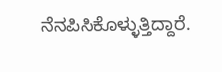ನೆನಪಿಸಿಕೊಳ್ಳುತ್ತಿದ್ದಾರೆ.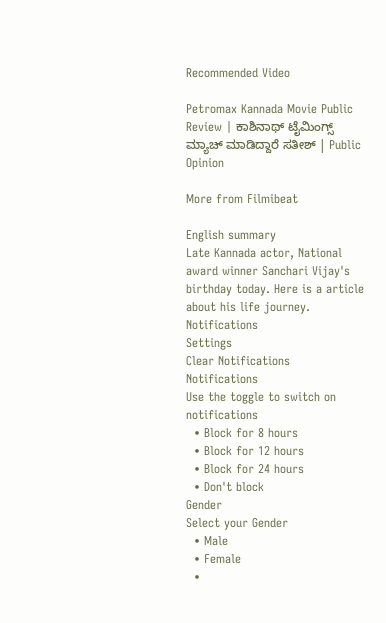Recommended Video

Petromax Kannada Movie Public Review | ಕಾಶಿನಾಥ್ ಟೈಮಿಂಗ್ಸ್ ಮ್ಯಾಚ್ ಮಾಡಿದ್ದಾರೆ ಸತೀಶ್ | Public Opinion

More from Filmibeat

English summary
Late Kannada actor, National award winner Sanchari Vijay's birthday today. Here is a article about his life journey.
Notifications
Settings
Clear Notifications
Notifications
Use the toggle to switch on notifications
  • Block for 8 hours
  • Block for 12 hours
  • Block for 24 hours
  • Don't block
Gender
Select your Gender
  • Male
  • Female
  •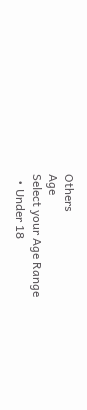Others
Age
Select your Age Range
  • Under 18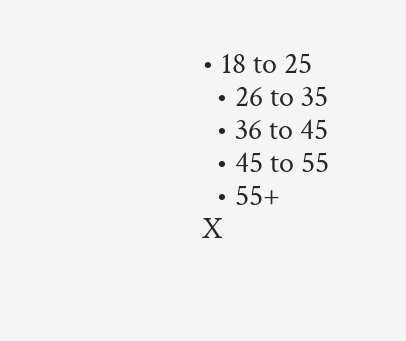• 18 to 25
  • 26 to 35
  • 36 to 45
  • 45 to 55
  • 55+
X